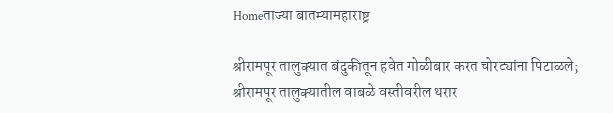Homeताज्या बातम्यामहाराष्ट्र

श्रीरामपूर तालुक्यात बंदुकीतून हवेत गोळीबार करत चोरट्यांना पिटाळले; श्रीरामपूर तालुक्यातील वाबळे वस्तीवरील थरार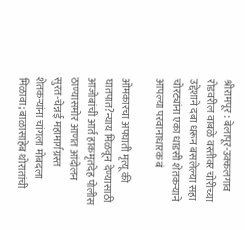श्रीरामपूर : बेलापूर-उक्कलगाव रोडवरील वाबळे वस्तीवर चोरीच्या उद्देशाने दबा धरून बसलेल्या सहा चोरट्यांना एका धाडसी शेतकऱ्याने आपल्या परवानाधारक बं

ओमकारचा अपघाती मृत्यू की घातपात?न्याय मिळवून देण्यासाठी आजोबांची आर्त हाकमृतदेह पोलीस ठाण्यासमोर आणत आंदोलन
सुरत-चेन्नई महामार्गग्रस्त शेतकऱ्यांना चांगला मोबदला मिळावा; बाळासाहेब थोरातांची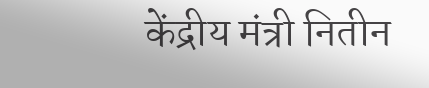केंद्रीय मंत्री नितीन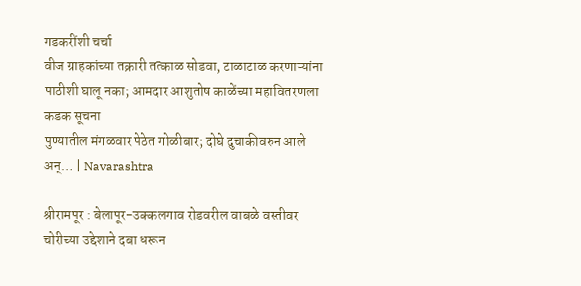गडकरींशी चर्चा
वीज ग्राहकांच्या तक्रारी तत्काळ सोडवा, टाळाटाळ करणाऱ्यांना पाठीशी घालू नका; आमदार आशुतोष काळेंच्या महावितरणला कडक सूचना
पुण्यातील मंगळवार पेठेत गोळीबार; दोघे दुचाकीवरुन आले अन्… | Navarashtra

श्रीरामपूर : बेलापूर-उक्कलगाव रोडवरील वाबळे वस्तीवर चोरीच्या उद्देशाने दबा धरून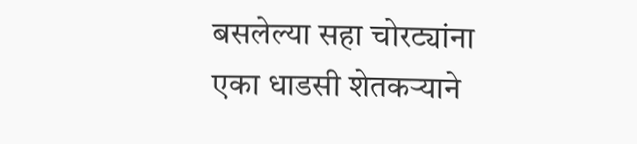बसलेल्या सहा चोरट्यांना एका धाडसी शेतकऱ्याने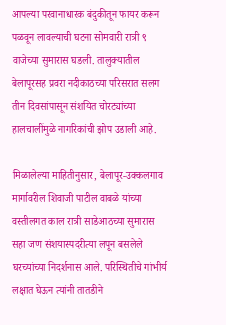आपल्या परवानाधारक बंदुकीतून फायर करून पळवून लावल्याची घटना सोमवारी रात्री ९ वाजेच्या सुमारास घडली. तालुक्यातील बेलापूरसह प्रवरा नदीकाठच्या परिसरात सलग तीन दिवसांपासून संशयित चोरट्यांच्या हालचालींमुळे नागरिकांची झोप उडाली आहे.

मिळालेल्या माहितीनुसार, बेलापूर-उक्कलगाव मार्गावरील शिवाजी पाटील वाबळे यांच्या वस्तीलगत काल रात्री साडेआठच्या सुमारास सहा जण संशयास्पदरीत्या लपून बसलेले घरच्यांच्या निदर्शनास आले. परिस्थितीचे गांभीर्य लक्षात घेऊन त्यांनी तातडीने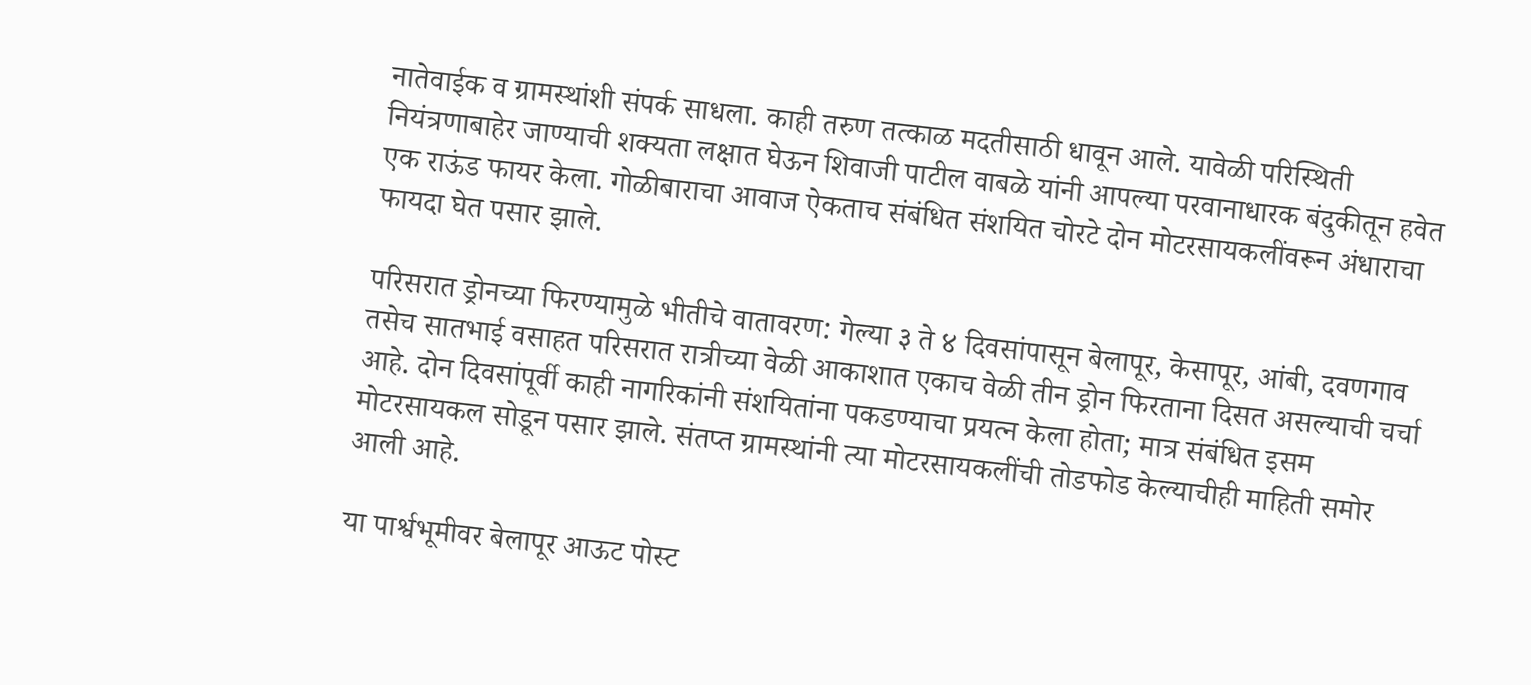नातेवाईक व ग्रामस्थांशी संपर्क साधला. काही तरुण तत्काळ मदतीसाठी धावून आले. यावेळी परिस्थिती नियंत्रणाबाहेर जाण्याची शक्यता लक्षात घेऊन शिवाजी पाटील वाबळे यांनी आपल्या परवानाधारक बंदुकीतून हवेत एक राऊंड फायर केला. गोळीबाराचा आवाज ऐकताच संबंधित संशयित चोरटे दोन मोटरसायकलींवरून अंधाराचा फायदा घेत पसार झाले.

परिसरात ड्रोनच्या फिरण्यामुळे भीतीचे वातावरण: गेल्या ३ ते ४ दिवसांपासून बेलापूर, केसापूर, आंबी, दवणगाव तसेच सातभाई वसाहत परिसरात रात्रीच्या वेळी आकाशात एकाच वेळी तीन ड्रोन फिरताना दिसत असल्याची चर्चा आहे. दोन दिवसांपूर्वी काही नागरिकांनी संशयितांना पकडण्याचा प्रयत्न केला होता; मात्र संबंधित इसम मोटरसायकल सोडून पसार झाले. संतप्त ग्रामस्थांनी त्या मोटरसायकलींची तोडफोड केल्याचीही माहिती समोर आली आहे.

या पार्श्वभूमीवर बेलापूर आऊट पोस्ट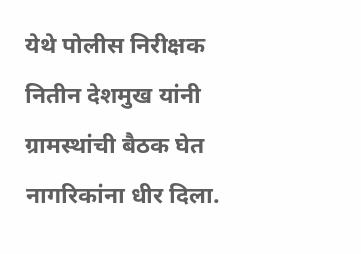येथे पोलीस निरीक्षक नितीन देशमुख यांनी ग्रामस्थांची बैठक घेत नागरिकांना धीर दिला.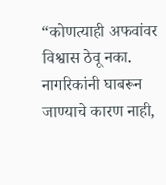“कोणत्याही अफवांवर विश्वास ठेवू नका. नागरिकांनी घाबरून जाण्याचे कारण नाही,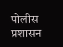पोलीस प्रशासन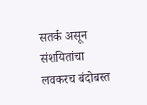सतर्क असून संशयितांचा लवकरच बंदोबस्त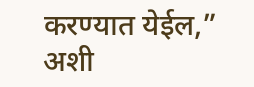करण्यात येईल,” अशी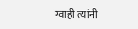ग्वाही त्यांनी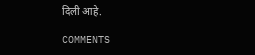दिली आहे.

COMMENTS